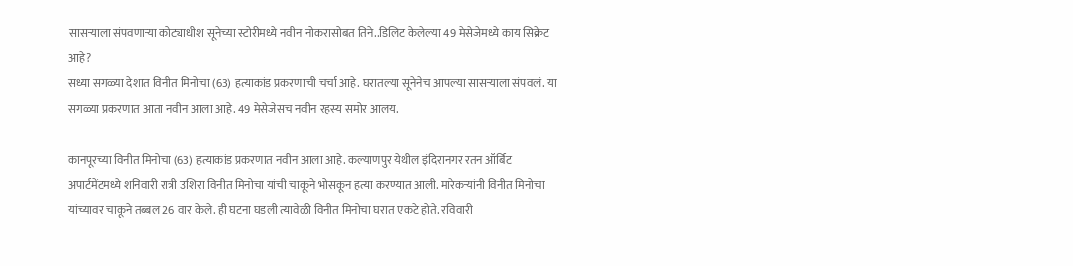सासऱ्याला संपवणाऱ्या कोट्याधीश सूनेच्या स्टोरीमध्ये नवीन नोकरासोबत तिने..डिलिट केलेल्या 49 मेसेजेमध्ये काय सिक्रेट आहे?
सध्या सगळ्या देशात विनीत मिनोचा (63) हत्याकांड प्रकरणाची चर्चा आहे. घरातल्या सूनेनेच आपल्या सासऱ्याला संपवलं. या सगळ्या प्रकरणात आता नवीन आला आहे. 49 मेसेजेसच नवीन रहस्य समोर आलय.

कानपूरच्या विनीत मिनोचा (63) हत्याकांड प्रकरणात नवीन आला आहे. कल्याणपुर येथील इंदिरानगर रतन ऑर्बिट अपार्टमेंटमध्ये शनिवारी रात्री उशिरा विनीत मिनोचा यांची चाकूने भोसकून हत्या करण्यात आली. मारेकऱ्यांनी विनीत मिनोचा यांच्यावर चाकूने तब्बल 26 वार केले. ही घटना घडली त्यावेळी विनीत मिनोचा घरात एकटे होते. रविवारी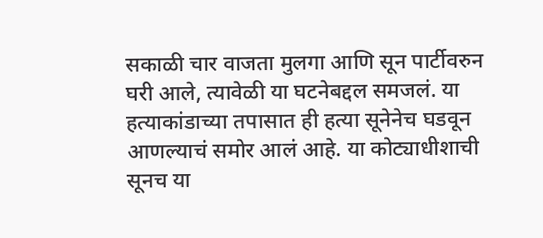सकाळी चार वाजता मुलगा आणि सून पार्टीवरुन घरी आले, त्यावेळी या घटनेबद्दल समजलं. या हत्याकांडाच्या तपासात ही हत्या सूनेनेच घडवून आणल्याचं समोर आलं आहे. या कोट्याधीशाची सूनच या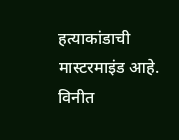हत्याकांडाची मास्टरमाइंड आहे. विनीत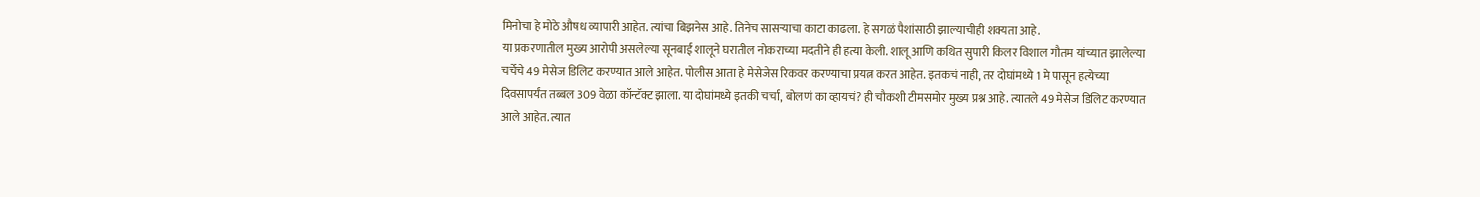मिनोचा हे मोठे औषध व्यापारी आहेत. त्यांचा बिझनेस आहे. तिनेच सासऱ्याचा काटा काढला. हे सगळं पैशांसाठी झाल्याचीही शक्यता आहे.
या प्रकरणातील मुख्य आरोपी असलेल्या सूनबाई शालूने घरातील नोकराच्या मदतीने ही हत्या केली. शालू आणि कथित सुपारी किलर विशाल गौतम यांच्यात झालेल्या चर्चेचे 49 मेसेज डिलिट करण्यात आले आहेत. पोलीस आता हे मेसेजेस रिकवर करण्याचा प्रयत्न करत आहेत. इतकचं नाही, तर दोघांमध्ये 1 मे पासून हत्येच्या दिवसापर्यंत तब्बल 309 वेळा कॉन्टॅक्ट झाला. या दोघांमध्ये इतकी चर्चा, बोलणं का व्हायचं? ही चौकशी टीमसमोर मुख्य प्रश्न आहे. त्यातले 49 मेसेज डिलिट करण्यात आले आहेत. त्यात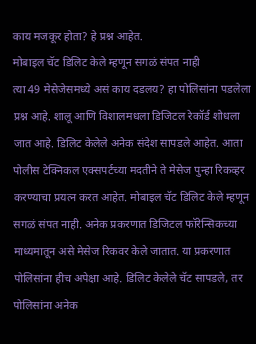काय मजकूर होता? हे प्रश्न आहेत.
मोबाइल चॅट डिलिट केले म्हणून सगळं संपत नाही
त्या 49 मेसेजेसमध्ये असं काय दडलय? हा पोलिसांना पडलेला प्रश्न आहे. शालू आणि विशालमधला डिजिटल रेकॉर्ड शोधला जात आहे. डिलिट केलेले अनेक संदेश सापडले आहेत. आता पोलीस टेक्निकल एक्सपर्टच्या मदतीने ते मेसेज पुन्हा रिकव्हर करण्याचा प्रयत्न करत आहेत. मोबाइल चॅट डिलिट केले म्हणून सगळं संपत नाही. अनेक प्रकरणात डिजिटल फॉरेन्सिकच्या माध्यमातून असे मेसेज रिकवर केले जातात. या प्रकरणात पोलिसांना हीच अपेक्षा आहे. डिलिट केलेले चॅट सापडले, तर पोलिसांना अनेक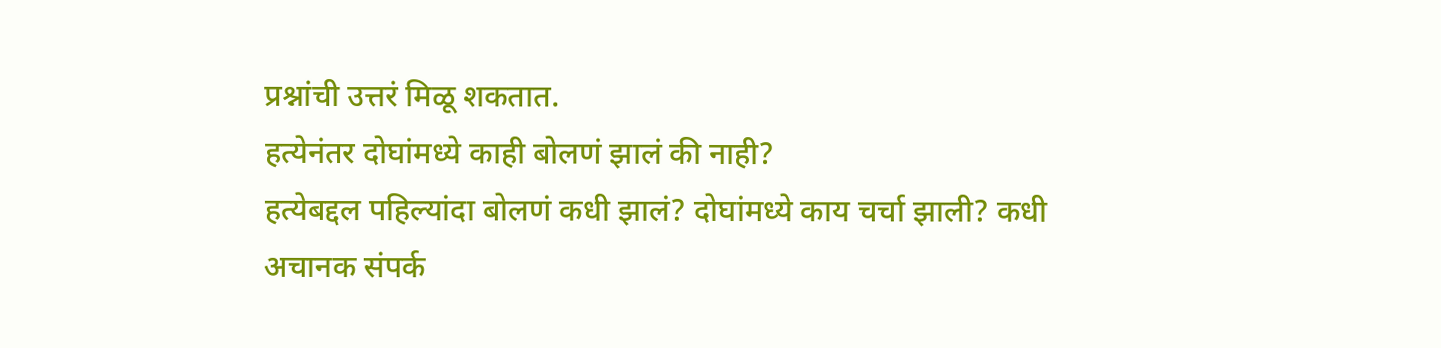प्रश्नांची उत्तरं मिळू शकतात.
हत्येनंतर दोघांमध्ये काही बोलणं झालं की नाही?
हत्येबद्दल पहिल्यांदा बोलणं कधी झालं? दोघांमध्ये काय चर्चा झाली? कधी अचानक संपर्क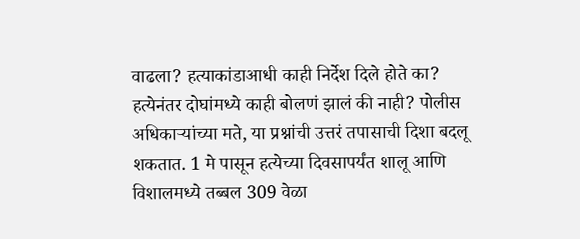वाढला? हत्याकांडाआधी काही निर्देश दिले होते का? हत्येनंतर दोघांमध्ये काही बोलणं झालं की नाही? पोलीस अधिकाऱ्यांच्या मते, या प्रश्नांची उत्तरं तपासाची दिशा बदलू शकतात. 1 मे पासून हत्येच्या दिवसापर्यंत शालू आणि विशालमध्ये तब्बल 309 वेळा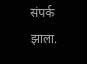संपर्क झाला.